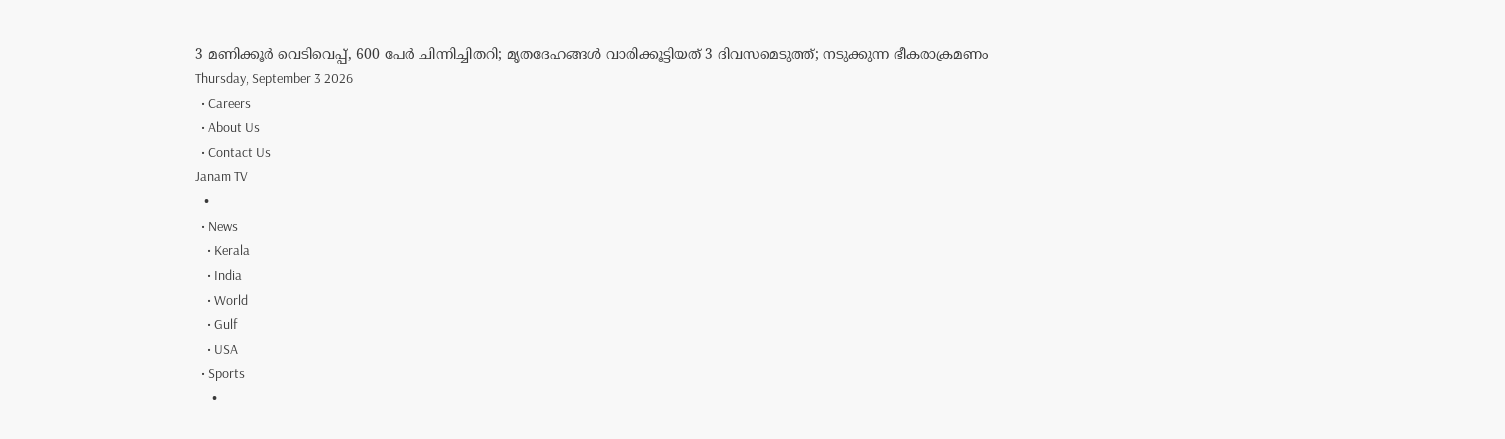3 മണിക്കൂർ വെടിവെപ്പ്, 600 പേർ ചിന്നിച്ചിതറി; മൃതദേഹങ്ങൾ വാരിക്കൂട്ടിയത് 3 ദിവസമെടുത്ത്; നടുക്കുന്ന ഭീകരാക്രമണം
Thursday, September 3 2026
  • Careers
  • About Us
  • Contact Us
Janam TV
  •
  • News
    • Kerala
    • India
    • World
    • Gulf
    • USA
  • Sports
    •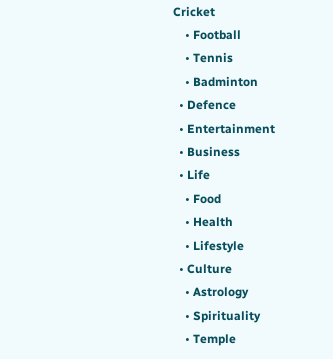Cricket
    • Football
    • Tennis
    • Badminton
  • Defence
  • Entertainment
  • Business
  • Life
    • Food
    • Health
    • Lifestyle
  • Culture
    • Astrology
    • Spirituality
    • Temple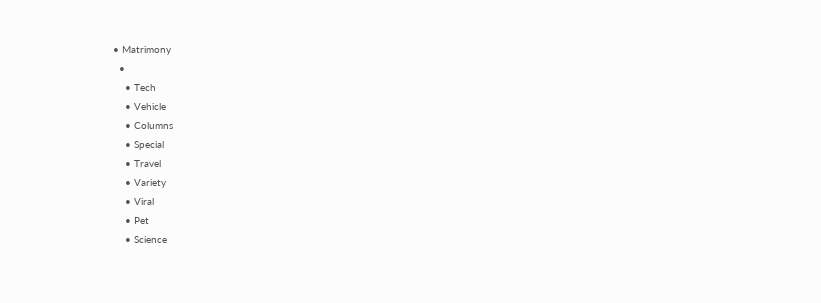• Matrimony
  •
    • Tech
    • Vehicle
    • Columns
    • Special
    • Travel
    • Variety
    • Viral
    • Pet
    • Science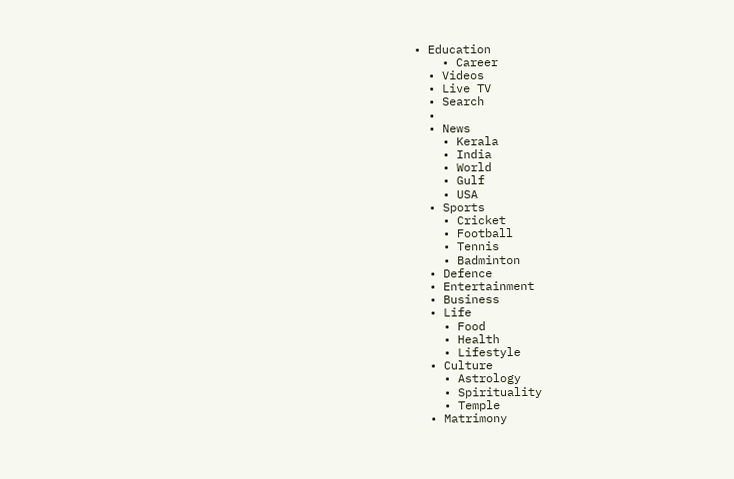• Education
    • Career
  • Videos
  • Live TV
  • Search
  •
  • News
    • Kerala
    • India
    • World
    • Gulf
    • USA
  • Sports
    • Cricket
    • Football
    • Tennis
    • Badminton
  • Defence
  • Entertainment
  • Business
  • Life
    • Food
    • Health
    • Lifestyle
  • Culture
    • Astrology
    • Spirituality
    • Temple
  • Matrimony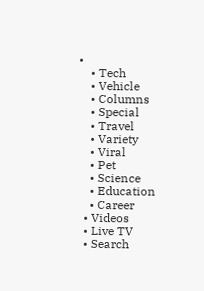•
    • Tech
    • Vehicle
    • Columns
    • Special
    • Travel
    • Variety
    • Viral
    • Pet
    • Science
    • Education
    • Career
  • Videos
  • Live TV
  • Search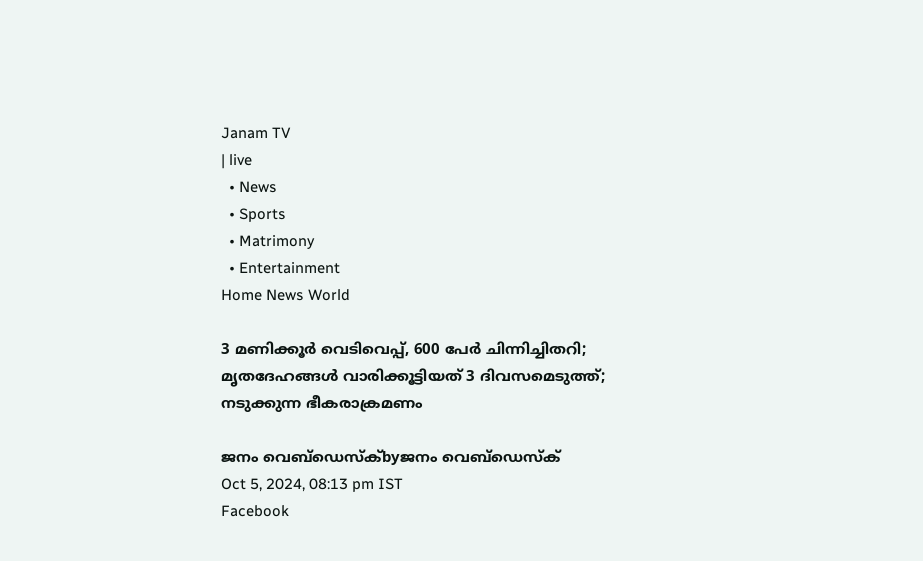Janam TV
| live
  • News
  • Sports
  • Matrimony
  • Entertainment
Home News World

3 മണിക്കൂർ വെടിവെപ്പ്, 600 പേർ ചിന്നിച്ചിതറി; മൃതദേഹങ്ങൾ വാരിക്കൂട്ടിയത് 3 ദിവസമെടുത്ത്; നടുക്കുന്ന ഭീകരാക്രമണം

ജനം വെബ്‌ഡെസ്ക്byജനം വെബ്‌ഡെസ്ക്
Oct 5, 2024, 08:13 pm IST
Facebook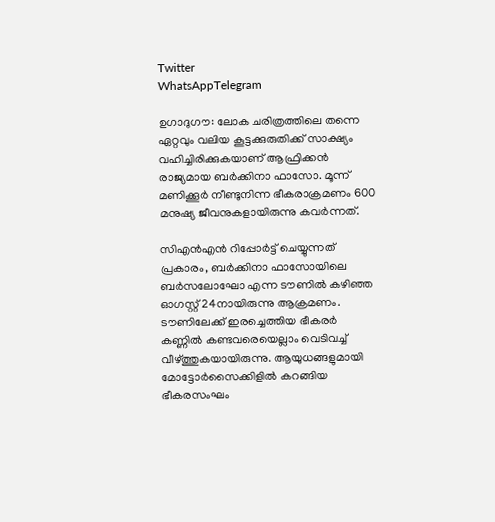Twitter
WhatsAppTelegram

ഉഗാദുഗൗ: ലോക ചരിത്രത്തിലെ തന്നെ ഏറ്റവും വലിയ കൂട്ടക്കുരുതിക്ക് സാക്ഷ്യം വഹിച്ചിരിക്കുകയാണ് ആഫ്രിക്കൻ രാജ്യമായ ബർക്കിനാ ഫാസോ. മൂന്ന് മണിക്കൂർ നീണ്ടുനിന്ന ഭീകരാക്രമണം 600 മനുഷ്യ ജീവനുകളായിരുന്നു കവർന്നത്.

സിഎൻഎൻ റിപ്പോർട്ട് ചെയ്യുന്നത് പ്രകാരം, ബർക്കിനാ ഫാസോയിലെ ബർസലോഘോ എന്ന ടൗണിൽ കഴിഞ്ഞ ഓഗസ്റ്റ് 24നായിരുന്നു ആക്രമണം. ടൗണിലേക്ക് ഇരച്ചെത്തിയ ഭീകരർ കണ്ണിൽ കണ്ടവരെയെല്ലാം വെടിവച്ച് വീഴ്‌ത്തുകയായിരുന്നു. ആയുധങ്ങളുമായി മോട്ടോർസൈക്കിളിൽ കറങ്ങിയ ഭീകരസംഘം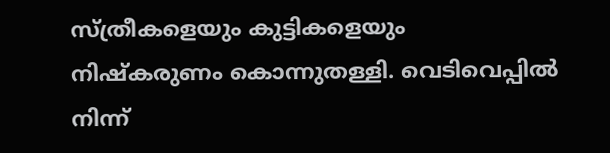സ്ത്രീകളെയും കുട്ടികളെയും നിഷ്കരുണം കൊന്നുതള്ളി. വെടിവെപ്പിൽ നിന്ന്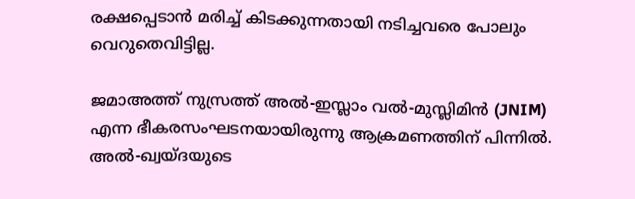രക്ഷപ്പെടാൻ മരിച്ച് കിടക്കുന്നതായി നടിച്ചവരെ പോലും വെറുതെവിട്ടില്ല.

ജമാഅത്ത് നുസ്രത്ത് അൽ-ഇസ്ലാം വൽ-മുസ്ലിമിൻ (JNIM) എന്ന ഭീകരസംഘടനയായിരുന്നു ആക്രമണത്തിന് പിന്നിൽ. അൽ-ഖ്വയ്ദയുടെ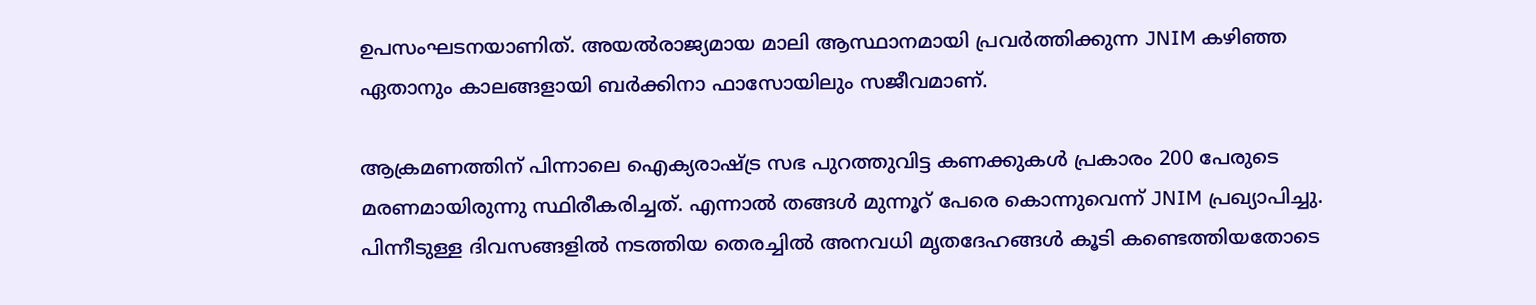ഉപസംഘടനയാണിത്. അയൽരാജ്യമായ മാലി ആസ്ഥാനമായി പ്രവർത്തിക്കുന്ന JNIM കഴിഞ്ഞ ഏതാനും കാലങ്ങളായി ബർക്കിനാ ഫാസോയിലും സജീവമാണ്.

ആക്രമണത്തിന് പിന്നാലെ ഐക്യരാഷ്‌ട്ര സഭ പുറത്തുവിട്ട കണക്കുകൾ പ്രകാരം 200 പേരുടെ മരണമായിരുന്നു സ്ഥിരീകരിച്ചത്. എന്നാൽ തങ്ങൾ മുന്നൂറ് പേരെ കൊന്നുവെന്ന് JNIM പ്രഖ്യാപിച്ചു. പിന്നീടുള്ള ദിവസങ്ങളിൽ നടത്തിയ തെരച്ചിൽ അനവധി മൃതദേഹങ്ങൾ കൂടി കണ്ടെത്തിയതോടെ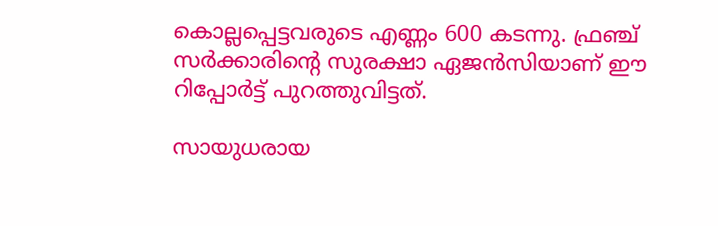കൊല്ലപ്പെട്ടവരുടെ എണ്ണം 600 കടന്നു. ഫ്രഞ്ച് സർക്കാരിന്റെ സുരക്ഷാ ഏജൻസിയാണ് ഈ റിപ്പോർട്ട് പുറത്തുവിട്ടത്.

സായുധരായ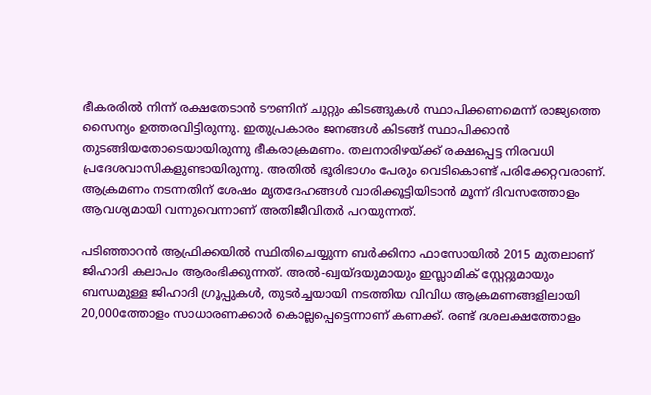ഭീകരരിൽ നിന്ന് രക്ഷതേടാൻ ടൗണിന് ചുറ്റും കിടങ്ങുകൾ സ്ഥാപിക്കണമെന്ന് രാജ്യത്തെ സൈന്യം ഉത്തരവിട്ടിരുന്നു. ഇതുപ്രകാരം ജനങ്ങൾ കിടങ്ങ് സ്ഥാപിക്കാൻ തുടങ്ങിയതോടെയായിരുന്നു ഭീകരാക്രമണം. തലനാരിഴയ്‌ക്ക് രക്ഷപ്പെട്ട നിരവധി പ്രദേശവാസികളുണ്ടായിരുന്നു. അതിൽ ഭൂരിഭാഗം പേരും വെടികൊണ്ട് പരിക്കേറ്റവരാണ്. ആക്രമണം നടന്നതിന് ശേഷം മൃതദേഹങ്ങൾ വാരിക്കൂട്ടിയിടാൻ മൂന്ന് ദിവസത്തോളം ആവശ്യമായി വന്നുവെന്നാണ് അതിജീവിതർ പറയുന്നത്.

പടിഞ്ഞാറൻ ആഫ്രിക്കയിൽ സ്ഥിതിചെയ്യുന്ന ബർക്കിനാ ഫാസോയിൽ 2015 മുതലാണ് ജിഹാദി കലാപം ആരംഭിക്കുന്നത്. അൽ-ഖ്വയ്ദയുമായും ഇസ്ലാമിക് സ്റ്റേറ്റുമായും ബന്ധമുള്ള ജിഹാദി ഗ്രൂപ്പുകൾ, തുടർച്ചയായി നടത്തിയ വിവിധ ആക്രമണങ്ങളിലായി 20,000ത്തോളം സാധാരണക്കാർ കൊല്ലപ്പെട്ടെന്നാണ് കണക്ക്. രണ്ട് ദശലക്ഷത്തോളം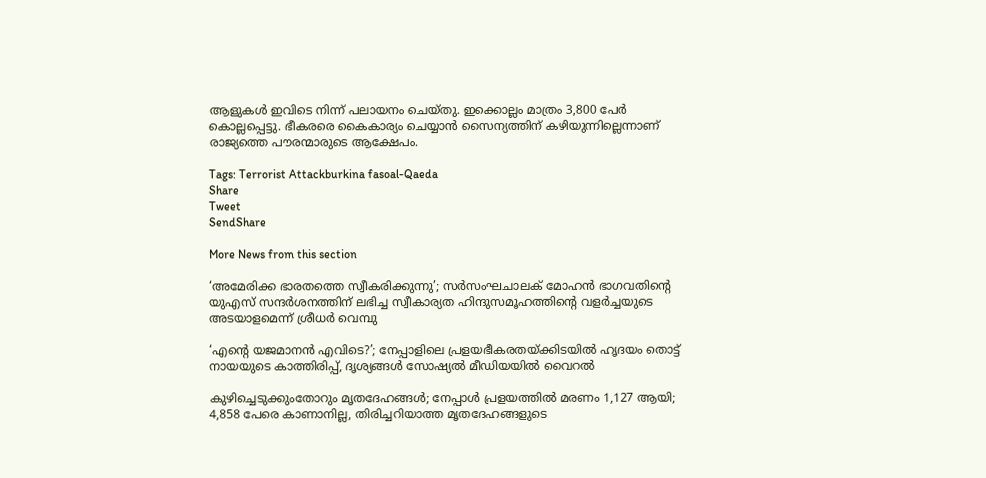ആളുകൾ ഇവിടെ നിന്ന് പലായനം ചെയ്തു. ഇക്കൊല്ലം മാത്രം 3,800 പേർ കൊല്ലപ്പെട്ടു. ഭീകരരെ കൈകാര്യം ചെയ്യാൻ സൈന്യത്തിന് കഴിയുന്നില്ലെന്നാണ് രാജ്യത്തെ പൗരന്മാരുടെ ആക്ഷേപം.

Tags: Terrorist Attackburkina fasoal-Qaeda
Share
Tweet
SendShare

More News from this section

‘അമേരിക്ക ഭാരതത്തെ സ്വീകരിക്കുന്നു’; സർസംഘചാലക് മോഹൻ ഭാഗവതിന്റെ യുഎസ് സന്ദർശനത്തിന് ലഭിച്ച സ്വീകാര്യത ഹിന്ദുസമൂഹത്തിന്റെ വളർച്ചയുടെ അടയാളമെന്ന് ശ്രീധർ വെമ്പു

‘എന്റെ യജമാനൻ എവിടെ?’; നേപ്പാളിലെ പ്രളയഭീകരതയ്‌ക്കിടയിൽ ഹൃദയം തൊട്ട് നായയുടെ കാത്തിരിപ്പ്, ദൃശ്യങ്ങൾ സോഷ്യൽ മീഡിയയിൽ വൈറൽ

കുഴിച്ചെടുക്കുംതോറും മൃതദേഹങ്ങൾ; നേപ്പാൾ പ്രളയത്തിൽ മരണം 1,127 ആയി; 4,858 പേരെ കാണാനില്ല, തിരിച്ചറിയാത്ത മൃതദേഹങ്ങളുടെ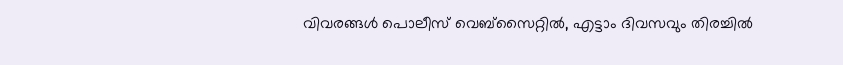വിവരങ്ങൾ പൊലീസ് വെബ്‌സൈറ്റിൽ, എട്ടാം ദിവസവും തിരച്ചിൽ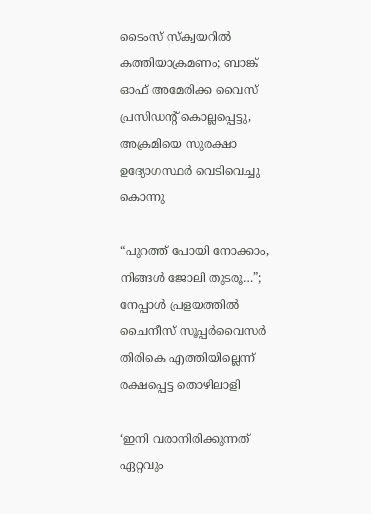ടൈംസ് സ്‌ക്വയറിൽ കത്തിയാക്രമണം; ബാങ്ക് ഓഫ് അമേരിക്ക വൈസ് പ്രസിഡന്റ് കൊല്ലപ്പെട്ടു, അക്രമിയെ സുരക്ഷാ ഉദ്യോഗസ്ഥർ വെടിവെച്ചു കൊന്നു

“പുറത്ത് പോയി നോക്കാം, നിങ്ങൾ ജോലി തുടരൂ…”; നേപ്പാൾ പ്രളയത്തിൽ ചൈനീസ് സൂപ്പർവൈസർ തിരികെ എത്തിയില്ലെന്ന് രക്ഷപ്പെട്ട തൊഴിലാളി

‘ഇനി വരാനിരിക്കുന്നത് ഏറ്റവും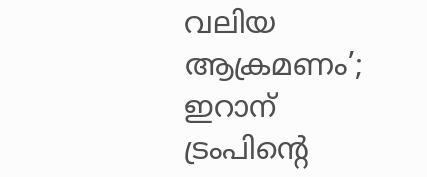വലിയ ആക്രമണം’; ഇറാന് ട്രംപിന്റെ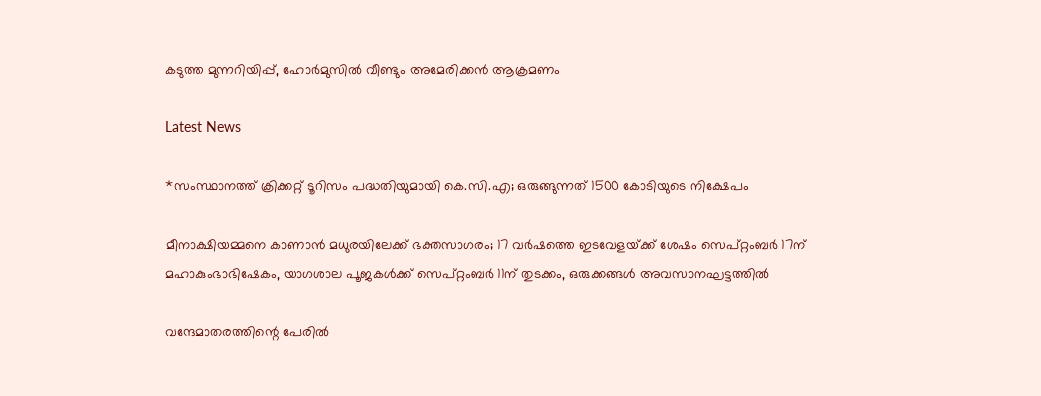കടുത്ത മുന്നറിയിപ്പ്, ഹോര്‍മുസില്‍ വീണ്ടും അമേരിക്കന്‍ ആക്രമണം

Latest News

*സംസ്ഥാനത്ത് ക്രിക്കറ്റ് ടൂറിസം പദ്ധതിയുമായി കെ.സി.എ; ഒരുങ്ങുന്നത് 1500 കോടിയുടെ നിക്ഷേപം

മീനാക്ഷിയമ്മനെ കാണാൻ മധുരയിലേക്ക് ഭക്തസാഗരം; 17 വർഷത്തെ ഇടവേളയ്‌ക്ക് ശേഷം സെപ്റ്റംബർ 17ന് മഹാകുംഭാഭിഷേകം, യാഗശാല പൂജകൾക്ക് സെപ്റ്റംബർ 11ന് തുടക്കം, ഒരുക്കങ്ങൾ അവസാനഘട്ടത്തിൽ

വന്ദേമാതരത്തിന്റെ പേരിൽ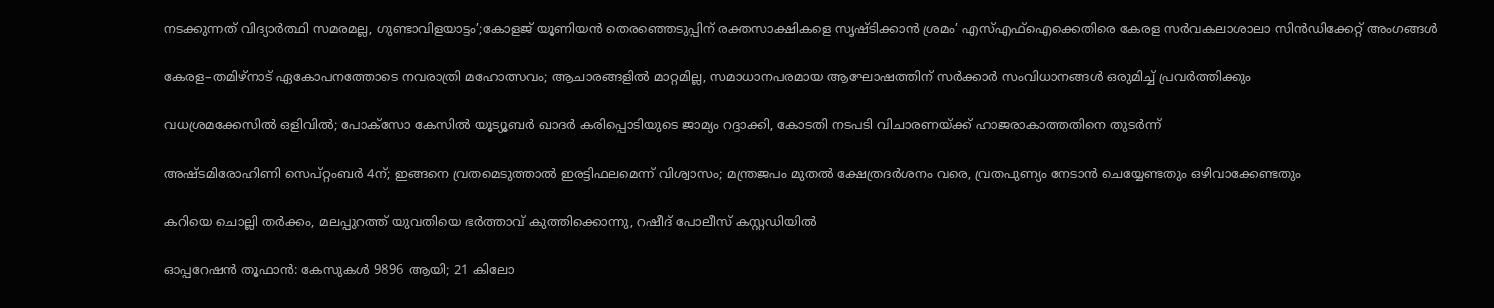നടക്കുന്നത് വിദ്യാർത്ഥി സമരമല്ല, ഗുണ്ടാവിളയാട്ടം’;കോളജ് യൂണിയൻ തെരഞ്ഞെടുപ്പിന് രക്തസാക്ഷികളെ സൃഷ്ടിക്കാൻ ശ്രമം’ എസ്‌എഫ്‌ഐക്കെതിരെ കേരള സർവകലാശാലാ സിൻഡിക്കേറ്റ് അംഗങ്ങൾ

കേരള–തമിഴ്നാട് ഏകോപനത്തോടെ നവരാത്രി മഹോത്സവം; ആചാരങ്ങളിൽ മാറ്റമില്ല, സമാധാനപരമായ ആഘോഷത്തിന് സർക്കാർ സംവിധാനങ്ങൾ ഒരുമിച്ച് പ്രവർത്തിക്കും

വധശ്രമക്കേസിൽ ഒളിവിൽ; പോക്‌സോ കേസിൽ യൂട്യൂബർ ഖാദർ കരിപ്പൊടിയുടെ ജാമ്യം റദ്ദാക്കി, കോടതി നടപടി വിചാരണയ്‌ക്ക് ഹാജരാകാത്തതിനെ തുടർന്ന്

അഷ്ടമിരോഹിണി സെപ്റ്റംബർ 4ന്; ഇങ്ങനെ വ്രതമെടുത്താൽ ഇരട്ടിഫലമെന്ന് വിശ്വാസം; മന്ത്രജപം മുതൽ ക്ഷേത്രദർശനം വരെ, വ്രതപുണ്യം നേടാൻ ചെയ്യേണ്ടതും ഒഴിവാക്കേണ്ടതും

കറിയെ ചൊല്ലി തർക്കം, മലപ്പുറത്ത് യുവതിയെ ഭർത്താവ് കുത്തിക്കൊന്നു, റഷീദ് പോലീസ് കസ്റ്റഡിയിൽ

ഓപ്പറേഷൻ തൂഫാൻ: കേസുകൾ 9896 ആയി; 21 കിലോ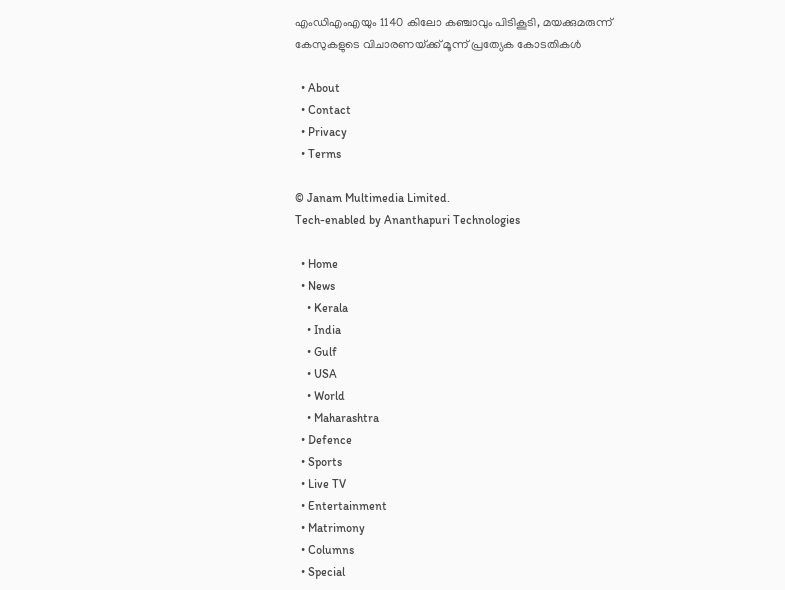എംഡിഎംഎയും 1140 കിലോ കഞ്ചാവും പിടികൂടി, മയക്കുമരുന്ന് കേസുകളുടെ വിചാരണയ്‌ക്ക് മൂന്ന് പ്രത്യേക കോടതികൾ

  • About
  • Contact
  • Privacy
  • Terms

© Janam Multimedia Limited.
Tech-enabled by Ananthapuri Technologies

  • Home
  • News
    • Kerala
    • India
    • Gulf
    • USA
    • World
    • Maharashtra
  • Defence
  • Sports
  • Live TV
  • Entertainment
  • Matrimony
  • Columns
  • Special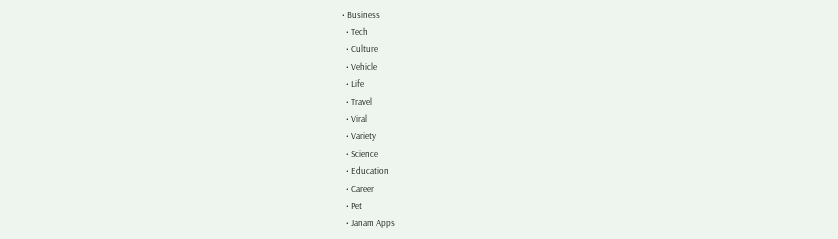• Business
  • Tech
  • Culture
  • Vehicle
  • Life
  • Travel
  • Viral
  • Variety
  • Science
  • Education
  • Career
  • Pet
  • Janam Apps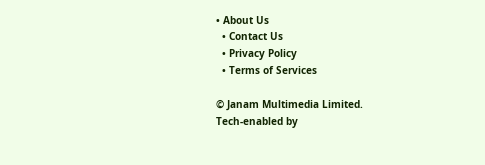• About Us
  • Contact Us
  • Privacy Policy
  • Terms of Services

© Janam Multimedia Limited.
Tech-enabled by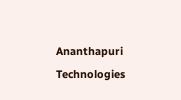Ananthapuri Technologies